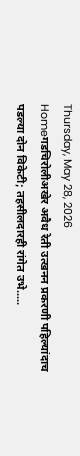Thursday, May 28, 2026
Homeगडचिरोलीअखेर अवैध रेती उत्खनन प्रकरणी पहिल्यांदाच पडल्या दोन विकेटी; तहसीलदारही रांगेत उभे.....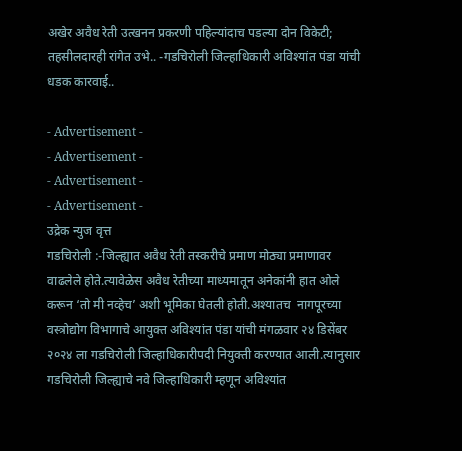अखेर अवैध रेती उत्खनन प्रकरणी पहिल्यांदाच पडल्या दोन विकेटी; तहसीलदारही रांगेत उभे.. -गडचिरोली जिल्हाधिकारी अविश्यांत पंडा यांची धडक कारवाई..

- Advertisement -
- Advertisement -
- Advertisement -
- Advertisement -
उद्रेक न्युज वृत्त
गडचिरोली :-जिल्ह्यात अवैध रेती तस्करीचे प्रमाण मोठ्या प्रमाणावर वाढलेले होते.त्यावेळेस अवैध रेतीच्या माध्यमातून अनेकांनी हात ओले करून ‘तो मी नव्हेच’ अशी भूमिका घेतली होती.अश्यातच  नागपूरच्या वस्त्रोद्योग विभागाचे आयुक्त अविश्यांत पंडा यांची मंगळवार २४ डिसेंबर २०२४ ला गडचिरोली जिल्हाधिकारीपदी नियुक्ती करण्यात आली.त्यानुसार गडचिरोली जिल्ह्याचे नवे जिल्हाधिकारी म्हणून अविश्यांत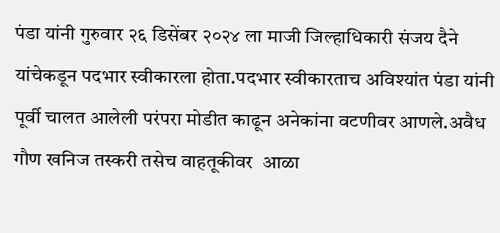पंडा यांनी गुरुवार २६ डिसेंबर २०२४ ला माजी जिल्हाधिकारी संजय दैने यांचेकडून पदभार स्वीकारला होता.पदभार स्वीकारताच अविश्यांत पंडा यांनी पूर्वी चालत आलेली परंपरा मोडीत काढून अनेकांना वटणीवर आणले.अवैध गौण खनिज तस्करी तसेच वाहतूकीवर  आळा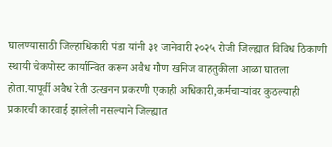घालण्यासाठी जिल्हाधिकारी पंडा यांनी ३१ जानेवारी २०२५ रोजी जिल्ह्यात विविध ठिकाणी स्थायी चेकपोस्ट कार्यान्वित करून अवैध गौण खनिज वाहतुकीला आळा घातला होता.यापूर्वी अवैध रेती उत्खनन प्रकरणी एकाही अधिकारी,कर्मचाऱ्यांवर कुठल्याही प्रकारची कारवाई झालेली नसल्याने जिल्ह्यात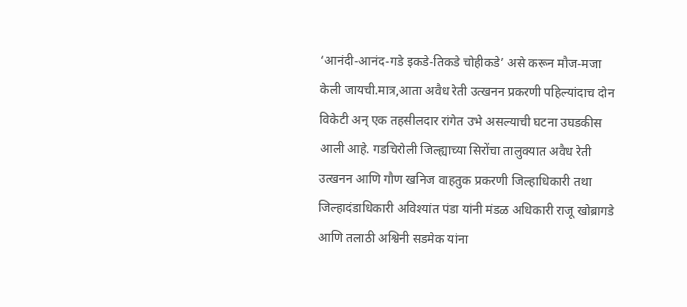‘आनंदी-आनंद-गडे इकडे-तिकडे चोहीकडे’ असे करून मौज-मजा केली जायची.मात्र,आता अवैध रेती उत्खनन प्रकरणी पहिल्यांदाच दोन विकेटी अन् एक तहसीलदार रांगेत उभे असल्याची घटना उघडकीस आली आहे. गडचिरोली जिल्ह्याच्या सिरोंचा तालुक्यात अवैध रेती उत्खनन आणि गौण खनिज वाहतुक प्रकरणी जिल्हाधिकारी तथा जिल्हादंडाधिकारी अविश्यांत पंडा यांनी मंडळ अधिकारी राजू खोब्रागडे आणि तलाठी अश्विनी सडमेक यांना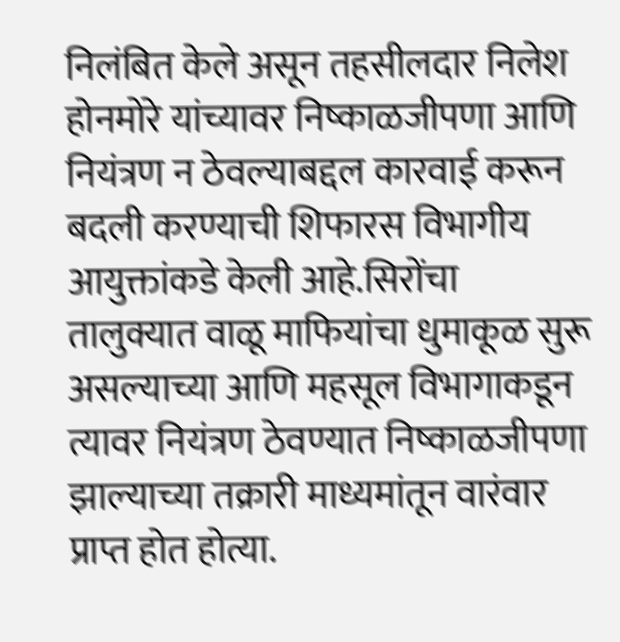निलंबित केले असून तहसीलदार निलेश होनमोरे यांच्यावर निष्काळजीपणा आणि नियंत्रण न ठेवल्याबद्दल कारवाई करून बदली करण्याची शिफारस विभागीय आयुक्तांकडे केली आहे.सिरोंचा तालुक्यात वाळू माफियांचा धुमाकूळ सुरू असल्याच्या आणि महसूल विभागाकडून त्यावर नियंत्रण ठेवण्यात निष्काळजीपणा झाल्याच्या तक्रारी माध्यमांतून वारंवार प्राप्त होत होत्या.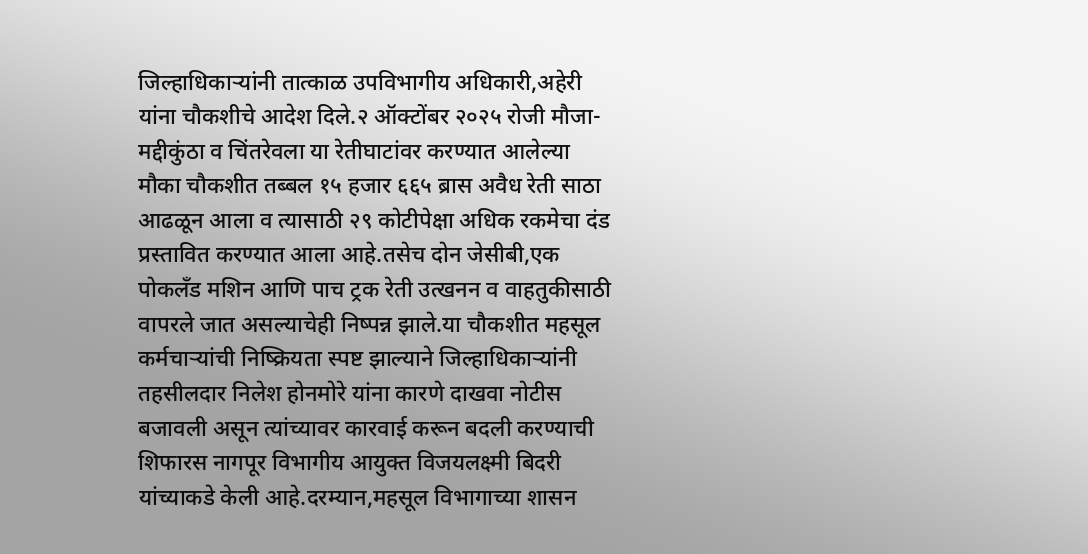जिल्हाधिकाऱ्यांनी तात्काळ उपविभागीय अधिकारी,अहेरी यांना चौकशीचे आदेश दिले.२ ऑक्टोंबर २०२५ रोजी मौजा- मद्दीकुंठा व चिंतरेवला या रेतीघाटांवर करण्यात आलेल्या मौका चौकशीत तब्बल १५ हजार ६६५ ब्रास अवैध रेती साठा आढळून आला व त्यासाठी २९ कोटीपेक्षा अधिक रकमेचा दंड प्रस्तावित करण्यात आला आहे.तसेच दोन जेसीबी,एक पोकलँड मशिन आणि पाच ट्रक रेती उत्खनन व वाहतुकीसाठी वापरले जात असल्याचेही निष्पन्न झाले.या चौकशीत महसूल कर्मचाऱ्यांची निष्क्रियता स्पष्ट झाल्याने जिल्हाधिकाऱ्यांनी तहसीलदार निलेश होनमोरे यांना कारणे दाखवा नोटीस बजावली असून त्यांच्यावर कारवाई करून बदली करण्याची शिफारस नागपूर विभागीय आयुक्त विजयलक्ष्मी बिदरी यांच्याकडे केली आहे.दरम्यान,महसूल विभागाच्या शासन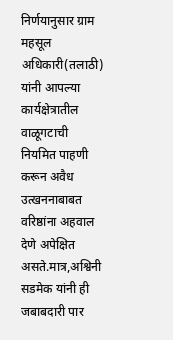निर्णयानुसार ग्राम महसूल अधिकारी(तलाठी) यांनी आपल्या कार्यक्षेत्रातील वाळूगटाची नियमित पाहणी करून अवैध उत्खननाबाबत वरिष्ठांना अहवाल देणे अपेक्षित असते.मात्र,अश्विनी सडमेक यांनी ही जबाबदारी पार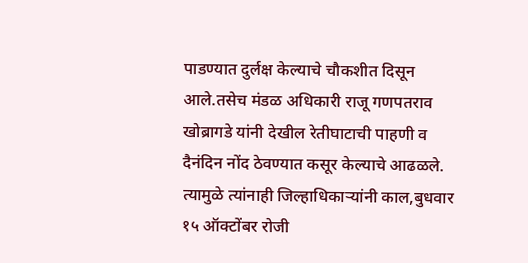पाडण्यात दुर्लक्ष केल्याचे चौकशीत दिसून आले.तसेच मंडळ अधिकारी राजू गणपतराव खोब्रागडे यांनी देखील रेतीघाटाची पाहणी व दैनंदिन नोंद ठेवण्यात कसूर केल्याचे आढळले. त्यामुळे त्यांनाही जिल्हाधिकाऱ्यांनी काल,बुधवार १५ ऑक्टोंबर रोजी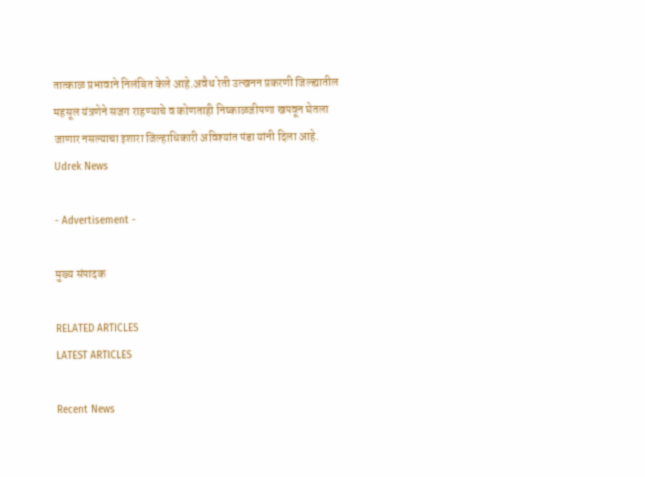तात्काळ प्रभावाने निलंबित केले आहे.अवैध रेती उत्खनन प्रकरणी जिल्ह्यातील महसूल यंत्रणेने सजग राहण्याचे व कोणताही निष्काळजीपणा खपवून घेतला जाणार नसल्याचा इशारा जिल्हाधिकारी अविश्यांत पंडा यांनी दिला आहे.
Udrek News

- Advertisement -

मुख्य संपादक

RELATED ARTICLES
LATEST ARTICLES

Recent News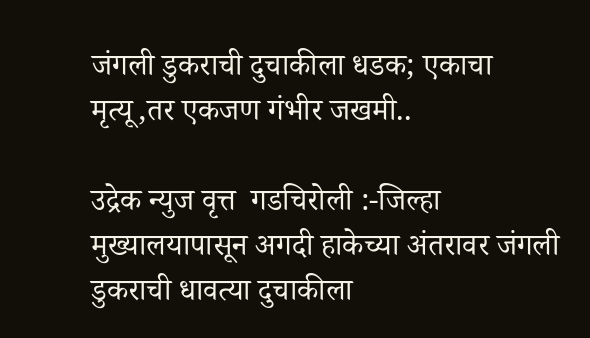जंगली डुकराची दुचाकीला धडक; एकाचा मृत्यू,तर एकजण गंभीर जखमी..

उद्रेक न्युज वृत्त  गडचिरोली :-जिल्हा मुख्यालयापासून अगदी हाकेच्या अंतरावर जंगली डुकराची धावत्या दुचाकीला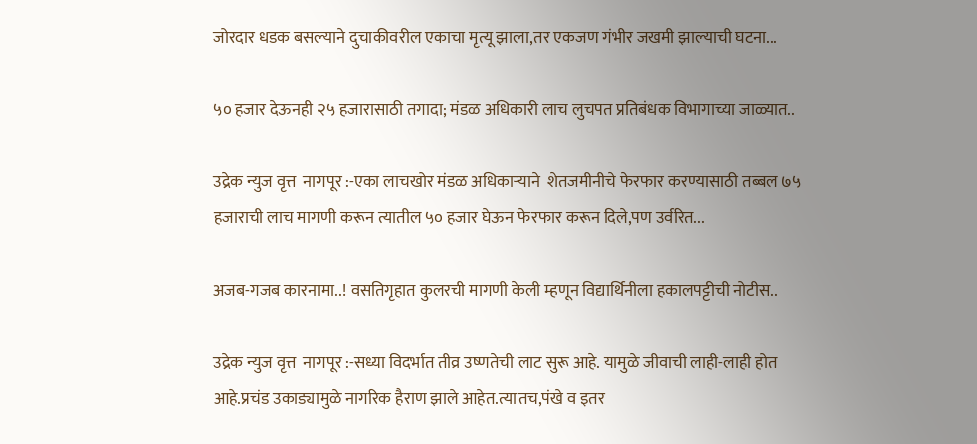जोरदार धडक बसल्याने दुचाकीवरील एकाचा मृत्यू झाला,तर एकजण गंभीर जखमी झाल्याची घटना...

५० हजार देऊनही २५ हजारासाठी तगादा; मंडळ अधिकारी लाच लुचपत प्रतिबंधक विभागाच्या जाळ्यात..

उद्रेक न्युज वृत्त  नागपूर :-एका लाचखोर मंडळ अधिकाऱ्याने  शेतजमीनीचे फेरफार करण्यासाठी तब्बल ७५ हजाराची लाच मागणी करून त्यातील ५० हजार घेऊन फेरफार करून दिले,पण उर्वरित...

अजब-गजब कारनामा..! वसतिगृहात कुलरची मागणी केली म्हणून विद्यार्थिनीला हकालपट्टीची नोटीस..

उद्रेक न्युज वृत्त  नागपूर :-सध्या विदर्भात तीव्र उष्णतेची लाट सुरू आहे. यामुळे जीवाची लाही-लाही होत आहे.प्रचंड उकाड्यामुळे नागरिक हैराण झाले आहेत.त्यातच,पंखे व इतर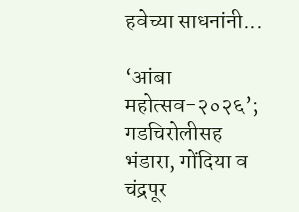हवेच्या साधनांनी...

‘आंबा महोत्सव-२०२६’; गडचिरोलीसह भंडारा, गोंदिया व चंद्रपूर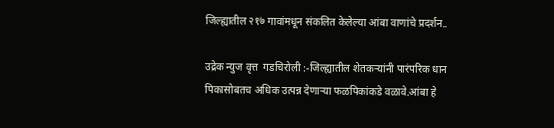जिल्ह्यातील २१७ गावांमधून संकलित केलेल्या आंबा वाणांचे प्रदर्शन..

उद्रेक न्युज वृत्त  गडचिरोली :-जिल्ह्यातील शेतकऱ्यांनी पारंपरिक धान पिकासोबतच अधिक उत्पन्न देणाऱ्या फळपिकांकडे वळावे.आंबा हे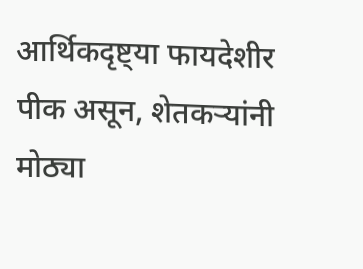आर्थिकदृष्ट्या फायदेशीर पीक असून, शेतकऱ्यांनी मोठ्या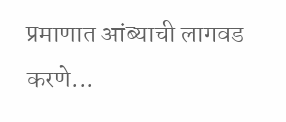प्रमाणात आंब्याची लागवड करणे...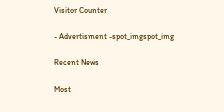Visitor Counter

- Advertisment -spot_imgspot_img

Recent News

Most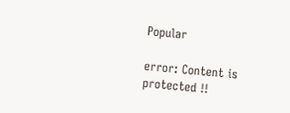Popular

error: Content is protected !!